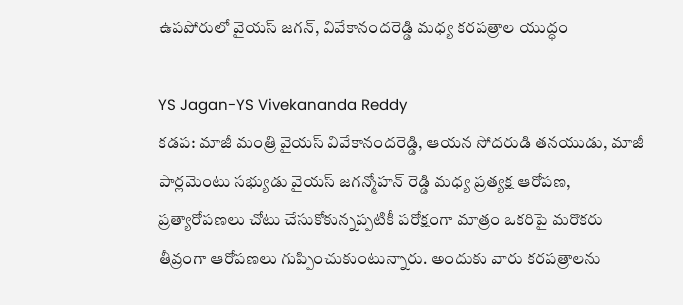ఉపపోరులో వైయస్ జగన్, వివేకానందరెడ్డి మధ్య కరపత్రాల యుద్ధం

YS Jagan-YS Vivekananda Reddy
కడప: మాజీ మంత్రి వైయస్ వివేకానందరెడ్డి, ఆయన సోదరుడి తనయుడు, మాజీ పార్లమెంటు సభ్యుడు వైయస్ జగన్మోహన్ రెడ్డి మధ్య ప్రత్యక్ష ఆరోపణ, ప్రత్యారోపణలు చోటు చేసుకోకున్నప్పటికీ పరోక్షంగా మాత్రం ఒకరిపై మరొకరు తీవ్రంగా ఆరోపణలు గుప్పించుకుంటున్నారు. అందుకు వారు కరపత్రాలను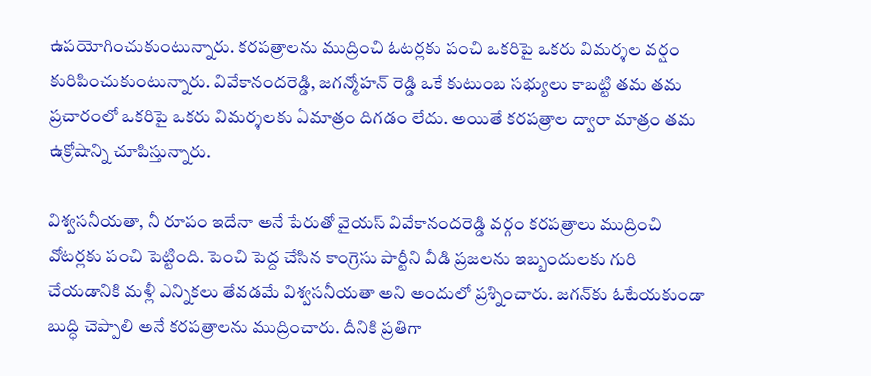ఉపయోగించుకుంటున్నారు. కరపత్రాలను ముద్రించి ఓటర్లకు పంచి ఒకరిపై ఒకరు విమర్శల వర్షం కురిపించుకుంటున్నారు. వివేకానందరెడ్డి, జగన్మోహన్ రెడ్డి ఒకే కుటుంబ సభ్యులు కాబట్టి తమ తమ ప్రచారంలో ఒకరిపై ఒకరు విమర్శలకు ఏమాత్రం దిగడం లేదు. అయితే కరపత్రాల ద్వారా మాత్రం తమ ఉక్రోషాన్ని చూపిస్తున్నారు.

విశ్వసనీయతా, నీ రూపం ఇదేనా అనే పేరుతో వైయస్ వివేకానందరెడ్డి వర్గం కరపత్రాలు ముద్రించి వోటర్లకు పంచి పెట్టింది. పెంచి పెద్ద చేసిన కాంగ్రెసు పార్టీని వీడి ప్రజలను ఇబ్బందులకు గురి చేయడానికి మళ్లీ ఎన్నికలు తేవడమే విశ్వసనీయతా అని అందులో ప్రశ్నించారు. జగన్‌కు ఓటేయకుండా బుద్ధి చెప్పాలి అనే కరపత్రాలను ముద్రించారు. దీనికి ప్రతిగా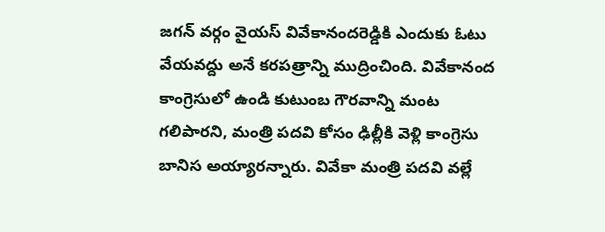జగన్ వర్గం వైయస్ వివేకానందరెడ్డికి ఎందుకు ఓటు వేయవద్దు అనే కరపత్రాన్ని ముద్రించింది. వివేకానంద కాంగ్రెసులో ఉండి కుటుంబ గౌరవాన్ని మంట గలిపారని, మంత్రి పదవి కోసం ఢిల్లీకి వెళ్లి కాంగ్రెసు బానిస అయ్యారన్నారు. వివేకా మంత్రి పదవి వల్లే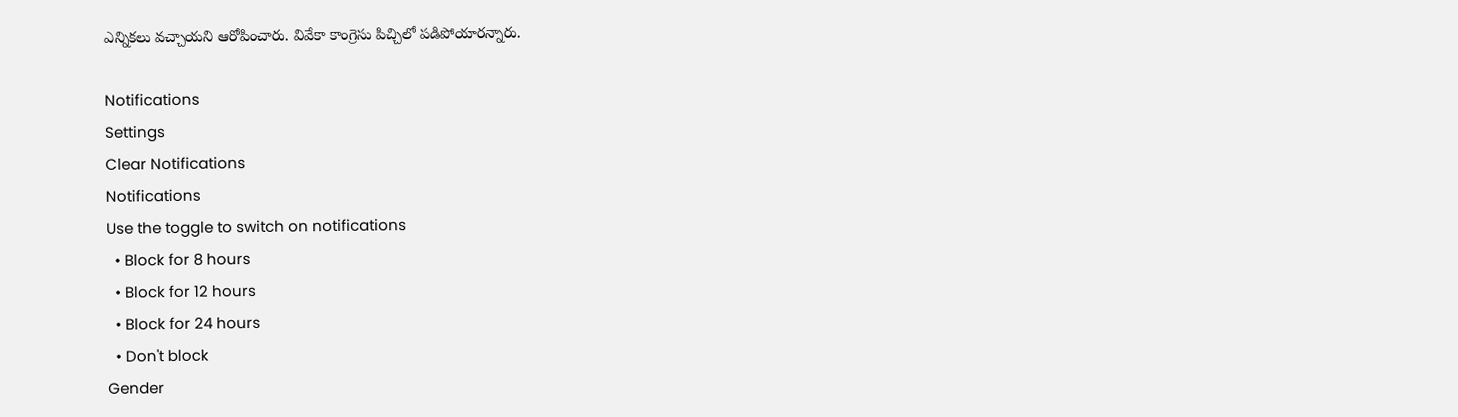ఎన్నికలు వచ్చాయని ఆరోపించారు. వివేకా కాంగ్రెసు పిచ్చిలో పడిపోయారన్నారు.

Notifications
Settings
Clear Notifications
Notifications
Use the toggle to switch on notifications
  • Block for 8 hours
  • Block for 12 hours
  • Block for 24 hours
  • Don't block
Gender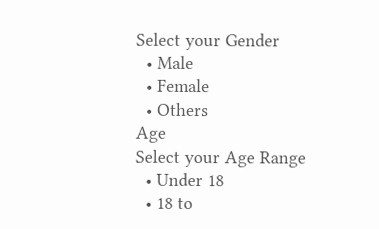Select your Gender
  • Male
  • Female
  • Others
Age
Select your Age Range
  • Under 18
  • 18 to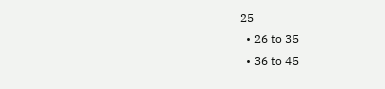25
  • 26 to 35
  • 36 to 45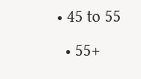• 45 to 55
  • 55+